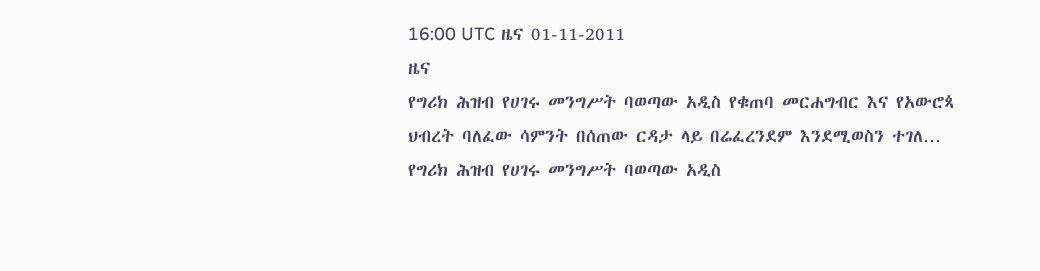16:00 UTC ዜና 01-11-2011
ዜና
የግሪክ ሕዝብ የሀገሩ መንግሥት ባወጣው አዲስ የቁጠባ መርሐግብር እና የአውሮጳ ህብረት ባለፈው ሳምንት በሰጠው ርዳታ ላይ በሬፈረንደም እንደሚወስን ተገለ…
የግሪክ ሕዝብ የሀገሩ መንግሥት ባወጣው አዲስ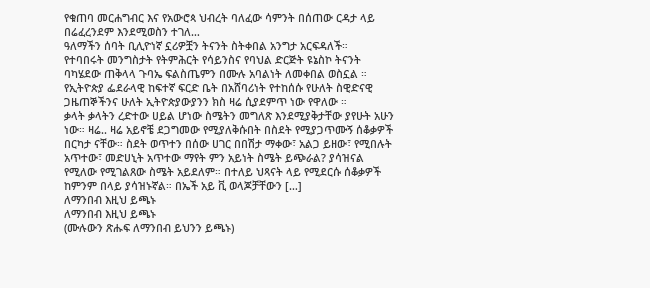የቁጠባ መርሐግብር እና የአውሮጳ ህብረት ባለፈው ሳምንት በሰጠው ርዳታ ላይ በሬፈረንደም እንደሚወስን ተገለ…
ዓለማችን ሰባት ቢሊዮነኛ ኗሪዎቿን ትናንት ስትቀበል አንግታ አርፍዳለች።
የተባበሩት መንግስታት የትምሕርት የሳይንስና የባህል ድርጅት ዩኔስኮ ትናንት ባካሄደው ጠቅላላ ጉባኤ ፍልስጤምን በሙሉ አባልነት ለመቀበል ወስኗል ።
የኢትዮጵያ ፌደራላዊ ከፍተኛ ፍርድ ቤት በአሸባሪነት የተከሰሱ የሁለት ስዊድናዊ ጋዜጠኞችንና ሁለት ኢትዮጵያውያንን ክስ ዛሬ ሲያደምጥ ነው የዋለው ።
ቃላት ቃላትን ረድተው ሀይል ሆነው ስሜትን መግለጽ እንደሚያቅታቸው ያየሁት አሁን ነው። ዛሬ.. ዛሬ አይኖቼ ደጋግመው የሚያለቅሱበት በስደት የሚያጋጥሙኝ ሰቆቃዎች በርካታ ናቸው። ስደት ወጥተን በሰው ሀገር በበሽታ ማቀው፣ አልጋ ይዘው፣ የሚበሉት አጥተው፣ መድሀኒት አጥተው ማየት ምን አይነት ስሜት ይጭራል? ያሳዝናል የሚለው የሚገልጸው ስሜት አይደለም። በተለይ ህጻናት ላይ የሚደርሱ ሰቆቃዎች ከምንም በላይ ያሳዝኑኛል። በኤች አይ ቪ ወላጆቻቸውን […]
ለማንበብ እዚህ ይጫኑ
ለማንበብ እዚህ ይጫኑ
(ሙሉውን ጽሑፍ ለማንበብ ይህንን ይጫኑ)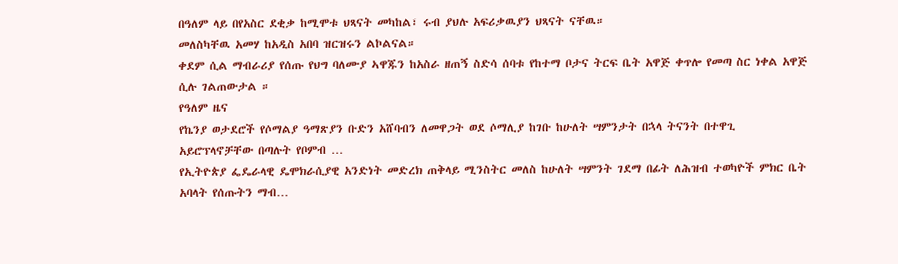በዓለም ላይ በየአስር ደቂቃ ከሚሞቱ ህጻናት መካከል፣ ሩብ ያህሉ አፍሪቃዉያን ህጻናት ናቸዉ።
መለስካቸዉ አመሃ ከአዲስ አበባ ዝርዝሩን ልኮልናል።
ቀደም ሲል ማብራሪያ የሰጡ የህግ ባለሙያ ኣዋጁን ከአስራ ዘጠኝ ስድሳ ሰባቱ የከተማ ቦታና ትርፍ ቤት አዋጅ ቀጥሎ የመጣ ስር ነቀል አዋጅ ሲሉ ገልጠውታል ።
የዓለም ዜና
የኬንያ ወታደሮች የሶማልያ ዓማጽያን ቡድን አሸባብን ለመዋጋት ወደ ሶማሊያ ከገቡ ከሁለት ሣምንታት በኋላ ትናንት በተዋጊ አይሮፕላኖቻቸው በጣሉት የቦምብ …
የኢትዮጵያ ፌዴራላዊ ዴሞክራሲያዊ አንድነት መድረክ ጠቅላይ ሚንስትር መለስ ከሁለት ሣምንት ገደማ በፊት ለሕዝብ ተወካዮች ምክር ቤት አባላት የሰጡትን ማብ…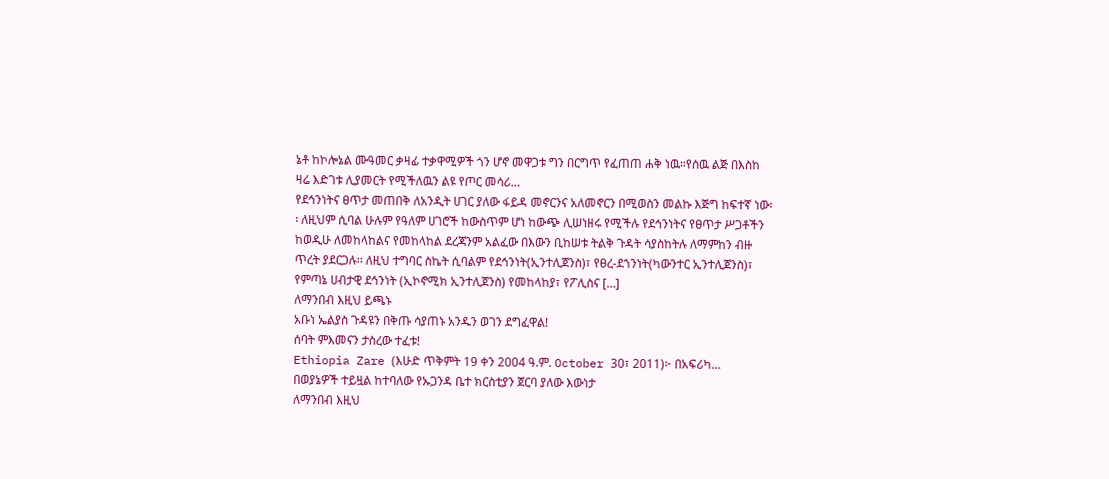ኔቶ ከኮሎኔል ሙዓመር ቃዛፊ ተቃዋሚዎች ጎን ሆኖ መዋጋቱ ግን በርግጥ የፈጠጠ ሐቅ ነዉ።የሰዉ ልጅ በእስከ ዛሬ እድገቱ ሊያመርት የሚችለዉን ልዩ የጦር መሳሪ…
የደኅንነትና ፀጥታ መጠበቅ ለአንዲት ሀገር ያለው ፋይዳ መኖርንና አለመኖርን በሚወስን መልኩ እጅግ ከፍተኛ ነው፡፡ ለዚህም ሲባል ሁሉም የዓለም ሀገሮች ከውስጥም ሆነ ከውጭ ሊሠነዘሩ የሚችሉ የደኅንነትና የፀጥታ ሥጋቶችን ከወዲሁ ለመከላከልና የመከላከል ደረጃንም አልፈው በእውን ቢከሠቱ ትልቅ ጉዳት ሳያስከትሉ ለማምከን ብዙ ጥረት ያደርጋሉ፡፡ ለዚህ ተግባር ስኬት ሲባልም የደኅንነት(ኢንተሊጀንስ)፣ የፀረ-ደኀንነት(ካውንተር ኢንተሊጀንስ)፣ የምጣኔ ሀብታዊ ደኅንነት (ኢኮኖሚክ ኢንተሊጀንስ) የመከላከያ፣ የፖሊስና […]
ለማንበብ እዚህ ይጫኑ
አቡነ ኤልያስ ጉዳዩን በቅጡ ሳያጠኑ አንዱን ወገን ደግፈዋል!
ሰባት ምእመናን ታስረው ተፈቱ!
Ethiopia Zare (እሁድ ጥቅምት 19 ቀን 2004 ዓ.ም. October 30፣ 2011)፦ በአፍሪካ…
በወያኔዎች ተይዟል ከተባለው የኡጋንዳ ቤተ ክርስቲያን ጀርባ ያለው እውነታ
ለማንበብ እዚህ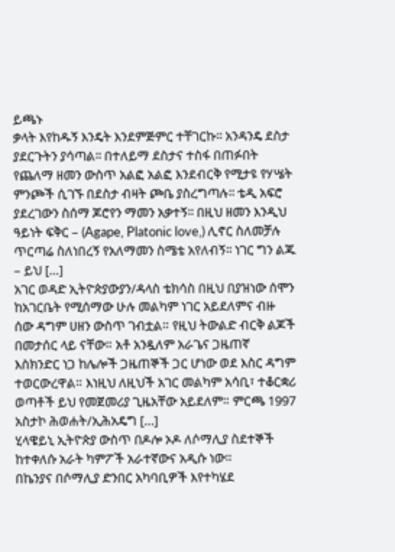ይጫኑ
ቃላት እየከዱኝ እንዴት እንደምጅምር ተቸገርኩ፡፡ አንዳንዴ ደስታ ያደርጉትን ያሳጣል፡፡ በተለይማ ደስታና ተስፋ በጠፉበት የጨለማ ዘመን ውስጥ አልፎ አልፎ እንደብርቅ የሚታዩ የሃሤት ምንጮች ሲገኙ በደስታ ብዛት ጮቤ ያስረግጣሉ፡፡ ቴዲ አፍሮ ያደረገውን ስሰማ ጆሮየን ማመን አቃተኝ፡፡ በዚህ ዘመን እንዲህ ዓይነት ፍቅር – (Agape, Platonic love,) ሊኖር ስለመቻሉ ጥርጣሬ ስለነበረኝ የአለማመን ስሜቴ አየለብኝ፡፡ ነገር ግን ልጁ – ይህ […]
አገር ወዳድ ኢትዮጵያውያን/ዳላስ ቴክሳስ በዚህ በያዝነው ሰሞን ከአገርቤት የሚሰማው ሁሉ መልካም ነገር አይደለምና ብዙ ሰው ዳግም ሀዘን ውስጥ ገብቷል። የዚህ ትውልድ ብርቅ ልጆች በመታሰር ላይ ናቸው። አቶ አንዷለም አራጌና ጋዜጠኛ እስክንድር ነጋ ከሌሎች ጋዜጠኞች ጋር ሆነው ወደ እስር ዳግም ተወርውረዋል። እነዚህ ለዚህች አገር መልካም አሳቢ፣ ተቆርቋሪ ወጣቶች ይህ የመጀመሪያ ጊዜአቸው አይደለም። ምርጫ 1997 አስታኮ ሕወሐት/ኢሕአዴግ […]
ሂላዌይኒ ኢትዮጵያ ውስጥ በዶሎ ኦዶ ለሶማሊያ ስደተኞች ከተቀለሱ አራት ካምፖች አራተኛውና አዲሱ ነው።
በኬንያና በሶማሊያ ድንበር አካባቢዎች እየተካሄደ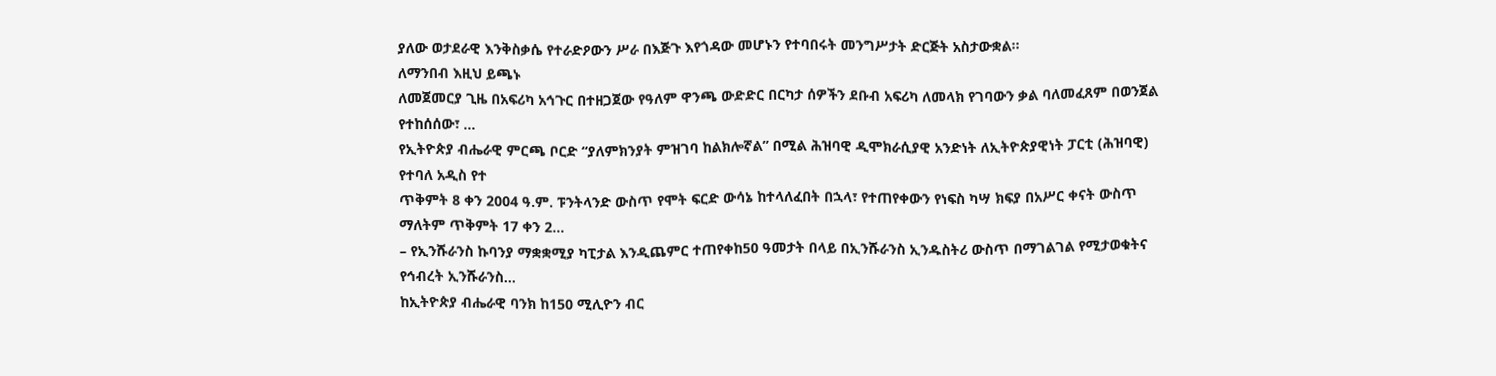ያለው ወታደራዊ እንቅስቃሴ የተራድዖውን ሥራ በእጅጉ እየጎዳው መሆኑን የተባበሩት መንግሥታት ድርጅት አስታውቋል፡፡
ለማንበብ እዚህ ይጫኑ
ለመጀመርያ ጊዜ በአፍሪካ አኅጉር በተዘጋጀው የዓለም ዋንጫ ውድድር በርካታ ሰዎችን ደቡብ አፍሪካ ለመላክ የገባውን ቃል ባለመፈጸም በወንጀል የተከሰሰው፣ …
የኢትዮጵያ ብሔራዊ ምርጫ ቦርድ “ያለምክንያት ምዝገባ ከልክሎኛል” በሚል ሕዝባዊ ዲሞክራሲያዊ አንድነት ለኢትዮጵያዊነት ፓርቲ (ሕዝባዊ) የተባለ አዲስ የተ
ጥቅምት 8 ቀን 2004 ዓ.ም. ፑንትላንድ ውስጥ የሞት ፍርድ ውሳኔ ከተላለፈበት በኋላ፣ የተጠየቀውን የነፍስ ካሣ ክፍያ በአሥር ቀናት ውስጥ ማለትም ጥቅምት 17 ቀን 2…
– የኢንሹራንስ ኩባንያ ማቋቋሚያ ካፒታል እንዲጨምር ተጠየቀከ50 ዓመታት በላይ በኢንሹራንስ ኢንዱስትሪ ውስጥ በማገልገል የሚታወቁትና የኅብረት ኢንሹራንስ…
ከኢትዮጵያ ብሔራዊ ባንክ ከ150 ሚሊዮን ብር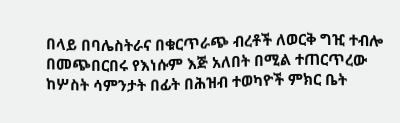በላይ በባሌስትራና በቁርጥራጭ ብረቶች ለወርቅ ግዢ ተብሎ በመጭበርበሩ የእነሱም እጅ አለበት በሚል ተጠርጥረው
ከሦስት ሳምንታት በፊት በሕዝብ ተወካዮች ምክር ቤት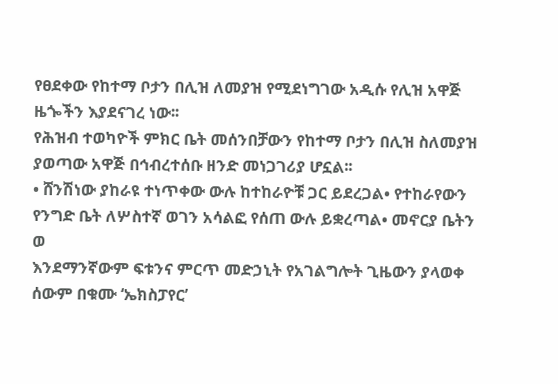የፀደቀው የከተማ ቦታን በሊዝ ለመያዝ የሚደነግገው አዲሱ የሊዝ አዋጅ ዜጐችን እያደናገረ ነው፡፡
የሕዝብ ተወካዮች ምክር ቤት መሰንበቻውን የከተማ ቦታን በሊዝ ስለመያዝ ያወጣው አዋጅ በኅብረተሰቡ ዘንድ መነጋገሪያ ሆኗል፡፡
• ሸንሽነው ያከራዩ ተነጥቀው ውሉ ከተከራዮቹ ጋር ይደረጋል• የተከራየውን የንግድ ቤት ለሦስተኛ ወገን አሳልፎ የሰጠ ውሉ ይቋረጣል• መኖርያ ቤትን ወ
እንደማንኛውም ፍቱንና ምርጥ መድኃኒት የአገልግሎት ጊዜውን ያላወቀ ሰውም በቁሙ ‘ኤክስፓየር’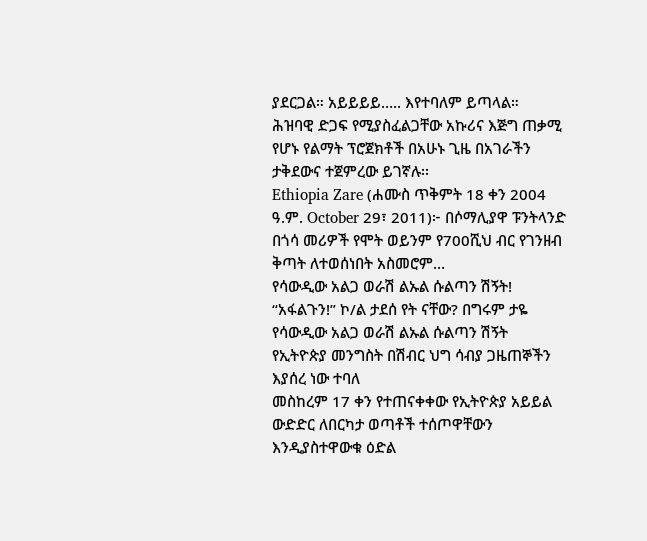ያደርጋል። አይይይይ….. እየተባለም ይጣላል።
ሕዝባዊ ድጋፍ የሚያስፈልጋቸው አኩሪና እጅግ ጠቃሚ የሆኑ የልማት ፕሮጀክቶች በአሁኑ ጊዜ በአገራችን ታቅደውና ተጀምረው ይገኛሉ፡፡
Ethiopia Zare (ሐሙስ ጥቅምት 18 ቀን 2004 ዓ.ም. October 29፣ 2011)፦ በሶማሊያዋ ፑንትላንድ በጎሳ መሪዎች የሞት ወይንም የ700ሺህ ብር የገንዘብ ቅጣት ለተወሰነበት አስመሮም…
የሳውዲው አልጋ ወራሽ ልኡል ሱልጣን ሽኝት!
“አፋልጉን!” ኮ/ል ታደሰ የት ናቸው? በግሩም ታዬ
የሳውዲው አልጋ ወራሽ ልኡል ሱልጣን ሽኝት
የኢትዮጵያ መንግስት በሽብር ህግ ሳብያ ጋዜጠኞችን እያሰረ ነው ተባለ
መስከረም 17 ቀን የተጠናቀቀው የኢትዮጵያ አይይል ውድድር ለበርካታ ወጣቶች ተሰጦዋቸውን እንዲያስተዋውቁ ዕድል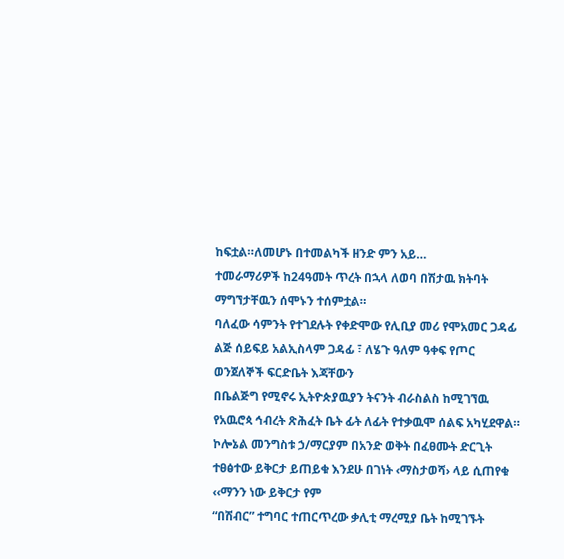ከፍቷል።ለመሆኑ በተመልካች ዘንድ ምን አይ…
ተመራማሪዎች ከ24ዓመት ጥረት በኋላ ለወባ በሽታዉ ክትባት ማግኘታቸዉን ሰሞኑን ተሰምቷል።
ባለፈው ሳምንት የተገደሉት የቀድሞው የሊቢያ መሪ የሞአመር ጋዳፊ ልጅ ሰይፍይ አልኢስላም ጋዳፊ ፣ ለሄጉ ዓለም ዓቀፍ የጦር ወንጀለኞች ፍርድቤት እጃቸውን
በቤልጅግ የሚኖሩ ኢትዮጵያዉያን ትናንት ብራስልስ ከሚገኘዉ የአዉሮጳ ኅብረት ጽሕፈት ቤት ፊት ለፊት የተቃዉሞ ሰልፍ አካሂደዋል።
ኮሎኔል መንግስቱ ኃ/ማርያም በአንድ ወቅት በፈፀሙት ድርጊት ተፀፅተው ይቅርታ ይጠይቁ እንደሁ በገነት ‹ማስታወሻ› ላይ ሲጠየቁ ‹‹ማንን ነው ይቅርታ የም
“በሽብር” ተግባር ተጠርጥረው ቃሊቲ ማረሚያ ቤት ከሚገኙት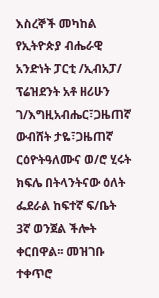እስረኞች መካከል የኢትዮጵያ ብሔራዊ አንድነት ፓርቲ /ኢብአፓ/ ፕሬዝደንት አቶ ዘሪሁን ገ/እግዚአብሔር፣ጋዜጠኛ ውብሸት ታዬ፣ጋዜጠኛ ርዕዮትዓለሙና ወ/ሮ ሂሩት ክፍሌ በትላንትናው ዕለት ፌደራል ከፍተኛ ፍ/ቤት 3ኛ ወንጀል ችሎት ቀርበዋል፡፡ መዝገቡ ተቀጥሮ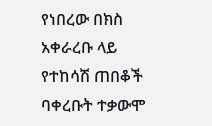የነበረው በክስ አቀራረቡ ላይ የተከሳሽ ጠበቆች ባቀረቡት ተቃውሞ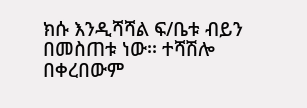ክሱ እንዲሻሻል ፍ/ቤቱ ብይን በመስጠቱ ነው፡፡ ተሻሽሎ በቀረበውም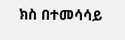ክስ በተመሳሳይ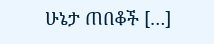ሁኔታ ጠበቆች […]